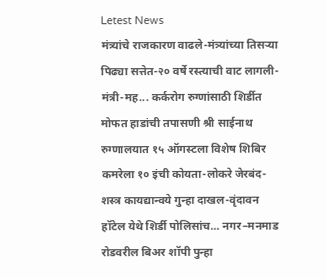Letest News
मंत्र्यांचे राजकारण वाढले-मंत्र्यांच्या तिसऱ्या पिढ्या सत्तेत-२० वर्षे रस्त्याची वाट लागली-मंत्री-मह... कर्करोग रुग्णांसाठी शिर्डीत मोफत हाडांची तपासणी श्री साईनाथ रुग्णालयात १५ ऑगस्टला विशेष शिबिर कमरेला १० इंची कोयता-लोकरे जेरबंद-शस्त्र कायद्यान्वये गुन्हा दाखल-वृंदावन हॉटेल येथे शिर्डी पोलिसांच... नगर–मनमाड रोडवरील बिअर शॉपी पुन्हा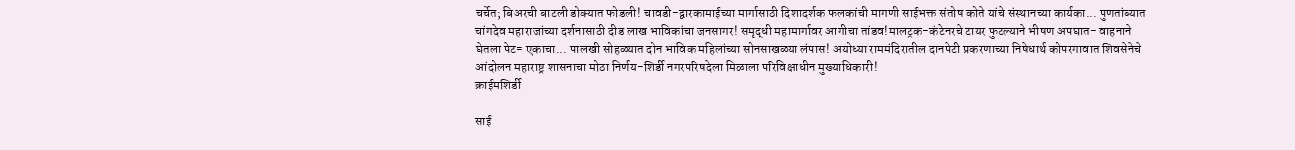चर्चेत; बिअरची बाटली डोक्यात फोडली! चावडी-द्वारकामाईच्या मार्गासाठी दिशादर्शक फलकांची मागणी साईभक्त संतोष कोते यांचे संस्थानच्या कार्यका... पुणतांब्यात चांगदेव महाराजांच्या दर्शनासाठी दीड लाख भाविकांचा जनसागर! समृद्धी महामार्गावर आगीचा तांडव!मालट्रक-कंटेनरचे टायर फुटल्याने भीषण अपघात- वाहनाने घेतला पेट= एकाचा... पालखी सोहळ्यात दोन भाविक महिलांच्या सोनसाखळ्या लंपास! अयोध्या राममंदिरातील दानपेटी प्रकरणाच्या निषेधार्थ कोपरगावात शिवसेनेचे आंदोलन महाराष्ट्र शासनाचा मोठा निर्णय-शिर्डी नगरपरिषदेला मिळाला परिविक्षाधीन मुख्याधिकारी!
क्राईमशिर्डी

साई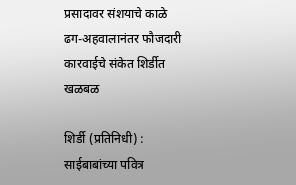प्रसादावर संशयाचे काळे ढग-अहवालानंतर फौजदारी कारवाईचे संकेत शिर्डीत खळबळ

शिर्डी (प्रतिनिधी) : साईबाबांच्या पवित्र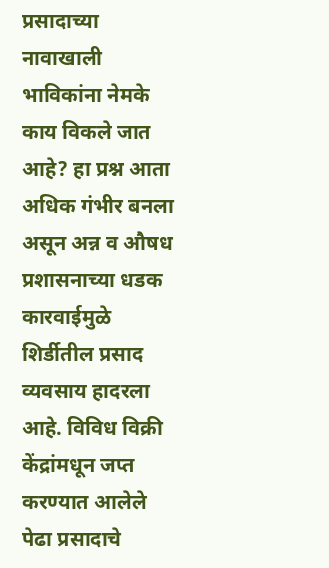प्रसादाच्या नावाखाली भाविकांना नेमके काय विकले जात आहे? हा प्रश्न आता अधिक गंभीर बनला असून अन्न व औषध प्रशासनाच्या धडक कारवाईमुळे शिर्डीतील प्रसाद व्यवसाय हादरला आहे. विविध विक्री केंद्रांमधून जप्त करण्यात आलेले पेढा प्रसादाचे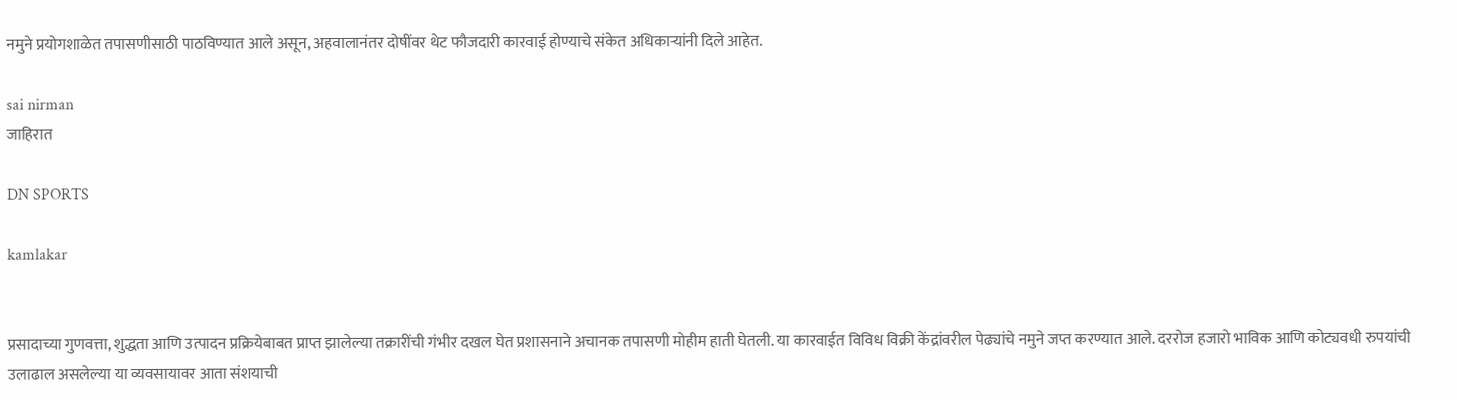नमुने प्रयोगशाळेत तपासणीसाठी पाठविण्यात आले असून, अहवालानंतर दोषींवर थेट फौजदारी कारवाई होण्याचे संकेत अधिकाऱ्यांनी दिले आहेत.

sai nirman
जाहिरात

DN SPORTS

kamlakar


प्रसादाच्या गुणवत्ता, शुद्धता आणि उत्पादन प्रक्रियेबाबत प्राप्त झालेल्या तक्रारींची गंभीर दखल घेत प्रशासनाने अचानक तपासणी मोहीम हाती घेतली. या कारवाईत विविध विक्री केंद्रांवरील पेढ्यांचे नमुने जप्त करण्यात आले. दररोज हजारो भाविक आणि कोट्यवधी रुपयांची उलाढाल असलेल्या या व्यवसायावर आता संशयाची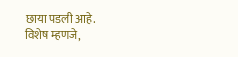छाया पडली आहे.
विशेष म्हणजे,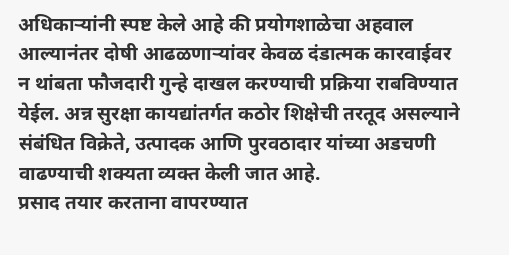अधिकाऱ्यांनी स्पष्ट केले आहे की प्रयोगशाळेचा अहवाल आल्यानंतर दोषी आढळणाऱ्यांवर केवळ दंडात्मक कारवाईवर न थांबता फौजदारी गुन्हे दाखल करण्याची प्रक्रिया राबविण्यात येईल. अन्न सुरक्षा कायद्यांतर्गत कठोर शिक्षेची तरतूद असल्याने संबंधित विक्रेते, उत्पादक आणि पुरवठादार यांच्या अडचणी वाढण्याची शक्यता व्यक्त केली जात आहे.
प्रसाद तयार करताना वापरण्यात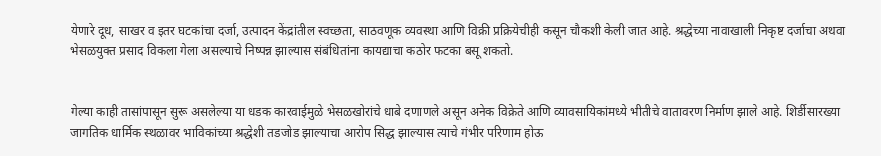येणारे दूध, साखर व इतर घटकांचा दर्जा, उत्पादन केंद्रांतील स्वच्छता, साठवणूक व्यवस्था आणि विक्री प्रक्रियेचीही कसून चौकशी केली जात आहे. श्रद्धेच्या नावाखाली निकृष्ट दर्जाचा अथवा भेसळयुक्त प्रसाद विकला गेला असल्याचे निष्पन्न झाल्यास संबंधितांना कायद्याचा कठोर फटका बसू शकतो.


गेल्या काही तासांपासून सुरू असलेल्या या धडक कारवाईमुळे भेसळखोरांचे धाबे दणाणले असून अनेक विक्रेते आणि व्यावसायिकांमध्ये भीतीचे वातावरण निर्माण झाले आहे. शिर्डीसारख्या जागतिक धार्मिक स्थळावर भाविकांच्या श्रद्धेशी तडजोड झाल्याचा आरोप सिद्ध झाल्यास त्याचे गंभीर परिणाम होऊ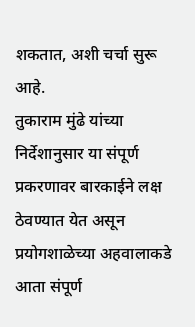शकतात, अशी चर्चा सुरू आहे.
तुकाराम मुंढे यांच्या निर्देशानुसार या संपूर्ण प्रकरणावर बारकाईने लक्ष ठेवण्यात येत असून प्रयोगशाळेच्या अहवालाकडे आता संपूर्ण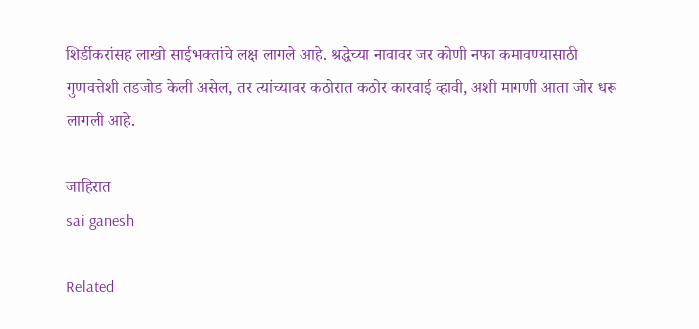शिर्डीकरांसह लाखो साईभक्तांचे लक्ष लागले आहे. श्रद्धेच्या नावावर जर कोणी नफा कमावण्यासाठी गुणवत्तेशी तडजोड केली असेल, तर त्यांच्यावर कठोरात कठोर कारवाई व्हावी, अशी मागणी आता जोर धरू लागली आहे.

जाहिरात
sai ganesh

Related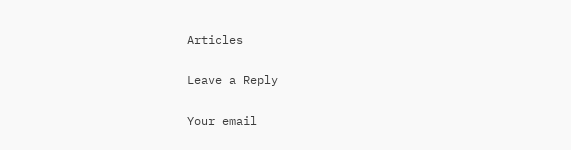Articles

Leave a Reply

Your email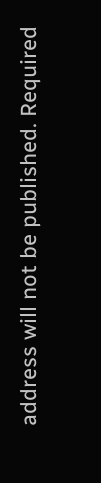address will not be published. Required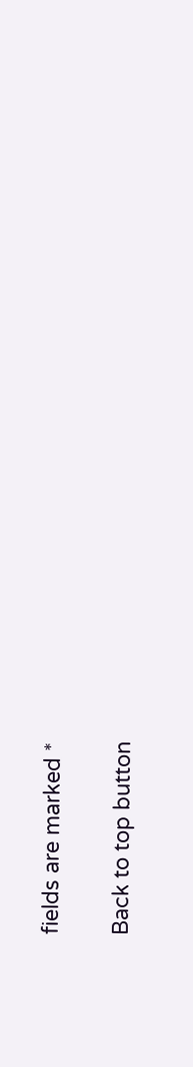fields are marked *

Back to top button